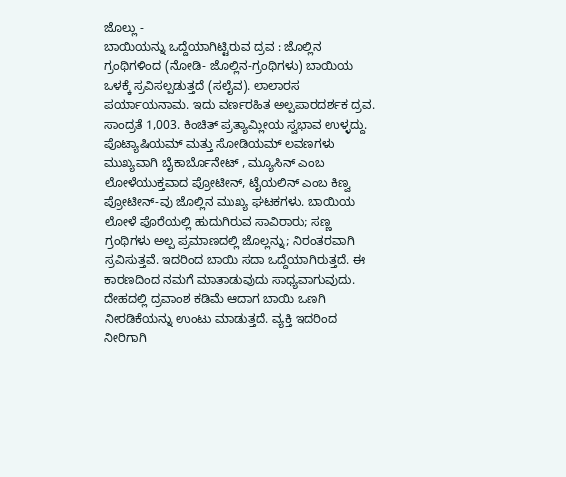ಜೊಲ್ಲು -
ಬಾಯಿಯನ್ನು ಒದ್ದೆಯಾಗಿಟ್ಟಿರುವ ದ್ರವ : ಜೊಲ್ಲಿನ ಗ್ರಂಥಿಗಳಿಂದ (ನೋಡಿ- ಜೊಲ್ಲಿನ-ಗ್ರಂಥಿಗಳು) ಬಾಯಿಯ ಒಳಕ್ಕೆ ಸ್ರವಿಸಲ್ಪಡುತ್ತದೆ (ಸಲೈವ). ಲಾಲಾರಸ ಪರ್ಯಾಯನಾಮ. ಇದು ವರ್ಣರಹಿತ ಅಲ್ಪಪಾರದರ್ಶಕ ದ್ರವ. ಸಾಂದ್ರತೆ 1,003. ಕಿಂಚಿತ್ ಪ್ರತ್ಯಾಮ್ಲೀಯ ಸ್ವಭಾವ ಉಳ್ಳದ್ದು. ಪೊಟ್ಯಾಷಿಯಮ್ ಮತ್ತು ಸೋಡಿಯಮ್ ಲವಣಗಳು ಮುಖ್ಯವಾಗಿ ಬೈಕಾರ್ಬೊನೇಟ್ , ಮ್ಯೂಸಿನ್ ಎಂಬ ಲೋಳೆಯುಕ್ತವಾದ ಪ್ರೋಟೀನ್, ಟೈಯಲಿನ್ ಎಂಬ ಕಿಣ್ವ ಪ್ರೋಟೀನ್-ವು ಜೊಲ್ಲಿನ ಮುಖ್ಯ ಘಟಕಗಳು. ಬಾಯಿಯ ಲೋಳೆ ಪೊರೆಯಲ್ಲಿ ಹುದುಗಿರುವ ಸಾವಿರಾರು; ಸಣ್ಣ ಗ್ರಂಥಿಗಳು ಅಲ್ಪ ಪ್ರಮಾಣದಲ್ಲಿ ಜೊಲ್ಲನ್ನು; ನಿರಂತರವಾಗಿ ಸ್ರವಿಸುತ್ತವೆ. ಇದರಿಂದ ಬಾಯಿ ಸದಾ ಒದ್ದೆಯಾಗಿರುತ್ತದೆ. ಈ ಕಾರಣದಿಂದ ನಮಗೆ ಮಾತಾಡುವುದು ಸಾಧ್ಯವಾಗುವುದು. ದೇಹದಲ್ಲಿ ದ್ರವಾಂಶ ಕಡಿಮೆ ಆದಾಗ ಬಾಯಿ ಒಣಗಿ ನೀರಡಿಕೆಯನ್ನು ಉಂಟು ಮಾಡುತ್ತದೆ. ವ್ಯಕ್ತಿ ಇದರಿಂದ ನೀರಿಗಾಗಿ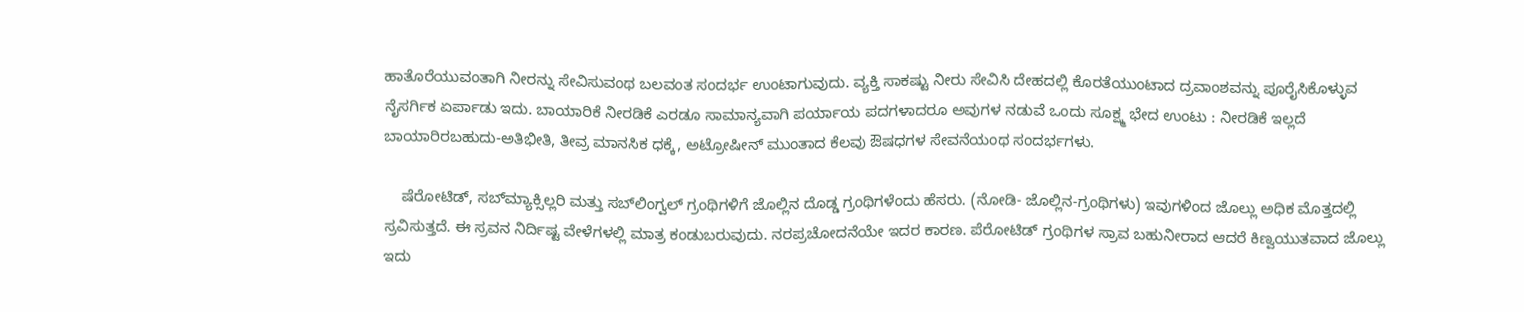ಹಾತೊರೆಯುವಂತಾಗಿ ನೀರನ್ನು ಸೇವಿಸುವಂಥ ಬಲವಂತ ಸಂದರ್ಭ ಉಂಟಾಗುವುದು. ವ್ಯಕ್ತಿ ಸಾಕಷ್ಟು ನೀರು ಸೇವಿಸಿ ದೇಹದಲ್ಲಿ ಕೊರತೆಯುಂಟಾದ ದ್ರವಾಂಶವನ್ನು ಪೂರೈಸಿಕೊಳ್ಳುವ ನೈಸರ್ಗಿಕ ಏರ್ಪಾಡು ಇದು. ಬಾಯಾರಿಕೆ ನೀರಡಿಕೆ ಎರಡೂ ಸಾಮಾನ್ಯವಾಗಿ ಪರ್ಯಾಯ ಪದಗಳಾದರೂ ಅವುಗಳ ನಡುವೆ ಒಂದು ಸೂಕ್ಷ್ಮ ಭೇದ ಉಂಟು : ನೀರಡಿಕೆ ಇಲ್ಲದೆ ಬಾಯಾರಿರಬಹುದು-ಅತಿಭೀತಿ, ತೀವ್ರ ಮಾನಸಿಕ ಧಕ್ಕೆ, ಅಟ್ರೋಷೀನ್ ಮುಂತಾದ ಕೆಲವು ಔಷಧಗಳ ಸೇವನೆಯಂಥ ಸಂದರ್ಭಗಳು.

    ಷೆರೋಟಿಡ್, ಸಬ್‍ಮ್ಯಾಕ್ಸಿಲ್ಲರಿ ಮತ್ತು ಸಬ್‍ಲಿಂಗ್ವಲ್ ಗ್ರಂಥಿಗಳಿಗೆ ಜೊಲ್ಲಿನ ದೊಡ್ಡ ಗ್ರಂಥಿಗಳೆಂದು ಹೆಸರು. (ನೋಡಿ- ಜೊಲ್ಲಿನ-ಗ್ರಂಥಿಗಳು) ಇವುಗಳಿಂದ ಜೊಲ್ಲು ಅಧಿಕ ಮೊತ್ತದಲ್ಲಿ ಸ್ರವಿಸುತ್ತದೆ. ಈ ಸ್ರವನ ನಿರ್ದಿಷ್ಟ ವೇಳೆಗಳಲ್ಲಿ ಮಾತ್ರ ಕಂಡುಬರುವುದು. ನರಪ್ರಚೋದನೆಯೇ ಇದರ ಕಾರಣ. ಪೆರೋಟಿಡ್ ಗ್ರಂಥಿಗಳ ಸ್ರಾವ ಬಹುನೀರಾದ ಆದರೆ ಕಿಣ್ವಯುತವಾದ ಜೊಲ್ಲು ಇದು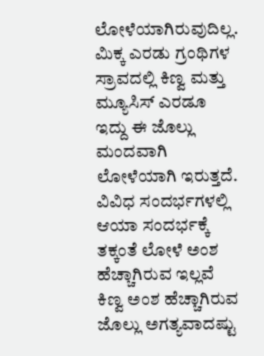ಲೋಳೆಯಾಗಿರುವುದಿಲ್ಲ. ಮಿಕ್ಕ ಎರಡು ಗ್ರಂಥಿಗಳ ಸ್ರಾವದಲ್ಲಿ ಕಿಣ್ವ ಮತ್ತು ಮ್ಯೂಸಿಸ್ ಎರಡೂ ಇದ್ದು ಈ ಜೊಲ್ಲು ಮಂದವಾಗಿ ಲೋಳೆಯಾಗಿ ಇರುತ್ತದೆ. ವಿವಿಧ ಸಂದರ್ಭಗಳಲ್ಲಿ ಆಯಾ ಸಂದರ್ಭಕ್ಕೆ ತಕ್ಕಂತೆ ಲೋಳೆ ಅಂಶ ಹೆಚ್ಚಾಗಿರುವ ಇಲ್ಲವೆ ಕಿಣ್ವ ಅಂಶ ಹೆಚ್ಚಾಗಿರುವ ಜೊಲ್ಲು ಅಗತ್ಯವಾದಷ್ಟು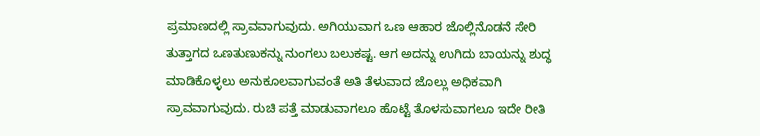ಪ್ರಮಾಣದಲ್ಲಿ ಸ್ರಾವವಾಗುವುದು. ಅಗಿಯುವಾಗ ಒಣ ಆಹಾರ ಜೊಲ್ಲಿನೊಡನೆ ಸೇರಿ ತುತ್ತಾಗದ ಒಣತುಣುಕನ್ನು ನುಂಗಲು ಬಲುಕಷ್ಟ. ಆಗ ಅದನ್ನು ಉಗಿದು ಬಾಯನ್ನು ಶುದ್ಧ ಮಾಡಿಕೊಳ್ಳಲು ಅನುಕೂಲವಾಗುವಂತೆ ಅತಿ ತೆಳುವಾದ ಜೊಲ್ಲು ಅಧಿಕವಾಗಿ ಸ್ರಾವವಾಗುವುದು. ರುಚಿ ಪತ್ತೆ ಮಾಡುವಾಗಲೂ ಹೊಟ್ಟೆ ತೊಳಸುವಾಗಲೂ ಇದೇ ರೀತಿ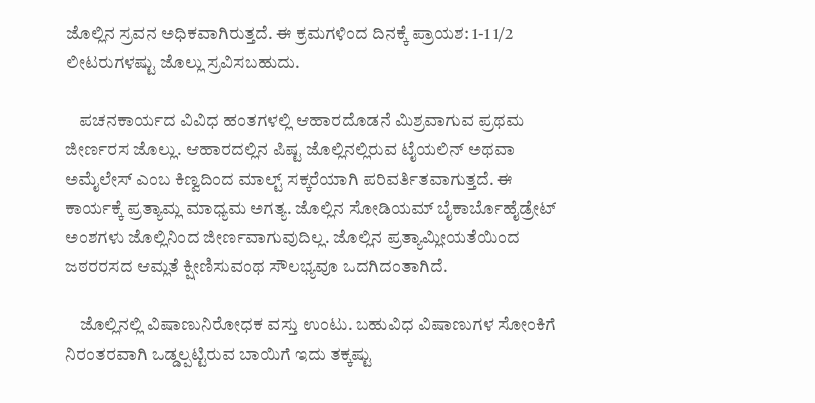ಜೊಲ್ಲಿನ ಸ್ರವನ ಅಧಿಕವಾಗಿರುತ್ತದೆ. ಈ ಕ್ರಮಗಳಿಂದ ದಿನಕ್ಕೆ ಪ್ರಾಯಶ: 1-1 1/2 ಲೀಟರುಗಳಷ್ಟು ಜೊಲ್ಲು ಸ್ರವಿಸಬಹುದು.

    ಪಚನಕಾರ್ಯದ ವಿವಿಧ ಹಂತಗಳಲ್ಲಿ ಆಹಾರದೊಡನೆ ಮಿಶ್ರವಾಗುವ ಪ್ರಥಮ ಜೀರ್ಣರಸ ಜೊಲ್ಲು. ಆಹಾರದಲ್ಲಿನ ಪಿಷ್ಟ ಜೊಲ್ಲಿನಲ್ಲಿರುವ ಟೈಯಲಿನ್ ಅಥವಾ ಅಮೈಲೇಸ್ ಎಂಬ ಕಿಣ್ವದಿಂದ ಮಾಲ್ಟ್ ಸಕ್ಕರೆಯಾಗಿ ಪರಿವರ್ತಿತವಾಗುತ್ತದೆ. ಈ ಕಾರ್ಯಕ್ಕೆ ಪ್ರತ್ಯಾಮ್ಲ ಮಾಧ್ಯಮ ಅಗತ್ಯ. ಜೊಲ್ಲಿನ ಸೋಡಿಯಮ್ ಬೈಕಾರ್ಬೊಹೈಡ್ರೇಟ್ ಅಂಶಗಳು ಜೊಲ್ಲಿನಿಂದ ಜೀರ್ಣವಾಗುವುದಿಲ್ಲ. ಜೊಲ್ಲಿನ ಪ್ರತ್ಯಾಮ್ಲೀಯತೆಯಿಂದ ಜಠರರಸದ ಆಮ್ಲತೆ ಕ್ಷೀಣಿಸುವಂಥ ಸೌಲಭ್ಯವೂ ಒದಗಿದಂತಾಗಿದೆ.

    ಜೊಲ್ಲಿನಲ್ಲಿ ವಿಷಾಣುನಿರೋಧಕ ವಸ್ತು ಉಂಟು. ಬಹುವಿಧ ವಿಷಾಣುಗಳ ಸೋಂಕಿಗೆ ನಿರಂತರವಾಗಿ ಒಡ್ಡಲ್ಪಟ್ಟಿರುವ ಬಾಯಿಗೆ ಇದು ತಕ್ಕಷ್ಟು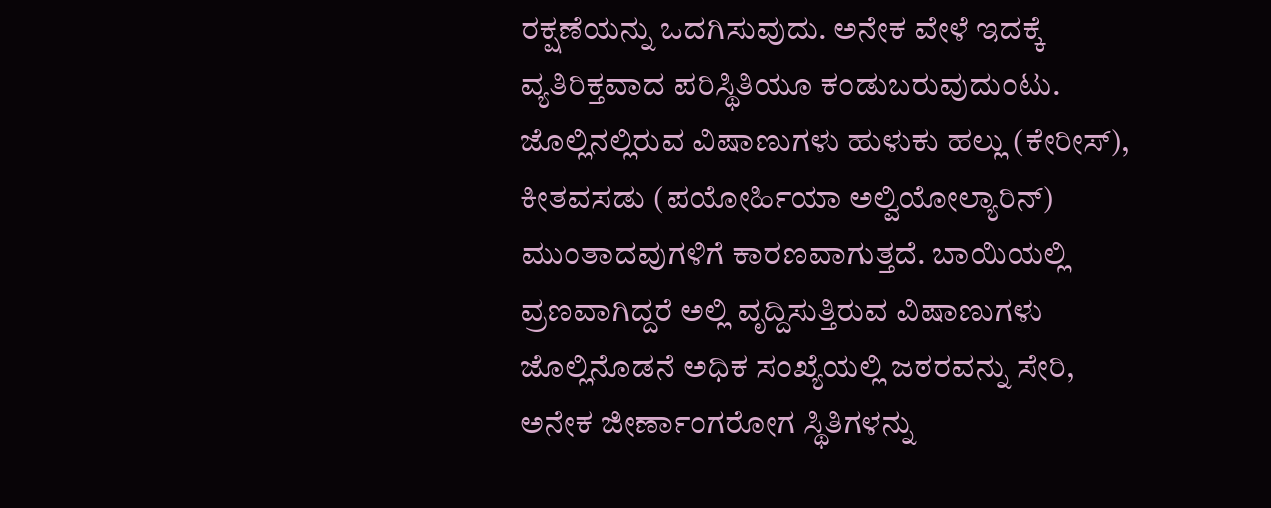ರಕ್ಷಣೆಯನ್ನು ಒದಗಿಸುವುದು. ಅನೇಕ ವೇಳೆ ಇದಕ್ಕೆ ವ್ಯತಿರಿಕ್ತವಾದ ಪರಿಸ್ಥಿತಿಯೂ ಕಂಡುಬರುವುದುಂಟು. ಜೊಲ್ಲಿನಲ್ಲಿರುವ ವಿಷಾಣುಗಳು ಹುಳುಕು ಹಲ್ಲು (ಕೇರೀಸ್), ಕೀತವಸಡು (ಪಯೋರ್ಹಿಯಾ ಅಲ್ವಿಯೋಲ್ಯಾರಿನ್) ಮುಂತಾದವುಗಳಿಗೆ ಕಾರಣವಾಗುತ್ತದೆ. ಬಾಯಿಯಲ್ಲಿ ವ್ರಣವಾಗಿದ್ದರೆ ಅಲ್ಲಿ ವೃದ್ದಿಸುತ್ತಿರುವ ವಿಷಾಣುಗಳು ಜೊಲ್ಲಿನೊಡನೆ ಅಧಿಕ ಸಂಖ್ಯೆಯಲ್ಲಿ ಜಠರವನ್ನು ಸೇರಿ, ಅನೇಕ ಜೀರ್ಣಾಂಗರೋಗ ಸ್ಥಿತಿಗಳನ್ನು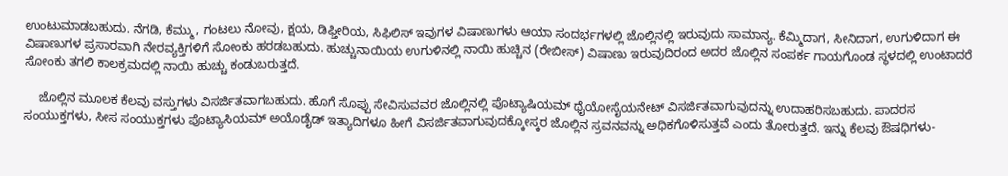ಉಂಟುಮಾಡಬಹುದು. ನೆಗಡಿ, ಕೆಮ್ಮು, ಗಂಟಲು ನೋವು, ಕ್ಷಯ, ಡಿಫ್ತೀರಿಯ, ಸಿಫಿಲಿಸ್ ಇವುಗಳ ವಿಷಾಣುಗಳು ಆಯಾ ಸಂದರ್ಭಗಳಲ್ಲಿ ಜೊಲ್ಲಿನಲ್ಲಿ ಇರುವುದು ಸಾಮಾನ್ಯ. ಕೆಮ್ಮಿದಾಗ, ಸೀನಿದಾಗ, ಉಗುಳಿದಾಗ ಈ ವಿಷಾಣುಗಳ ಪ್ರಸಾರವಾಗಿ ನೇರವ್ಯಕ್ತಿಗಳಿಗೆ ಸೋಂಕು ಹರಡಬಹುದು. ಹುಚ್ಚುನಾಯಿಯ ಉಗುಳಿನಲ್ಲಿ ನಾಯಿ ಹುಚ್ಚಿನ (ರೇಬೀಸ್) ವಿಷಾಣು ಇರುವುದಿರಂದ ಅದರ ಜೊಲ್ಲಿನ ಸಂಪರ್ಕ ಗಾಯಗೊಂಡ ಸ್ಥಳದಲ್ಲಿ ಉಂಟಾದರೆ ಸೋಂಕು ತಗಲಿ ಕಾಲಕ್ರಮದಲ್ಲಿ ನಾಯಿ ಹುಚ್ಚು ಕಂಡುಬರುತ್ತದೆ.

    ಜೊಲ್ಲಿನ ಮೂಲಕ ಕೆಲವು ವಸ್ತುಗಳು ವಿಸರ್ಜಿತವಾಗಬಹುದು. ಹೊಗೆ ಸೊಪ್ಪು ಸೇವಿಸುವವರ ಜೊಲ್ಲಿನಲ್ಲಿ ಪೊಟ್ಯಾಷಿಯಮ್ ಥೈಯೋಸೈಯನೇಟ್ ವಿಸರ್ಜಿತವಾಗುವುದನ್ನು ಉದಾಹರಿಸಬಹುದು. ಪಾದರಸ ಸಂಯುಕ್ತಗಳು, ಸೀಸ ಸಂಯುಕ್ತಗಳು ಪೊಟ್ಯಾಸಿಯಮ್ ಅಯೊಡೈಡ್ ಇತ್ಯಾದಿಗಳೂ ಹೀಗೆ ವಿಸರ್ಜಿತವಾಗುವುದಕ್ಕೋಸ್ಕರ ಜೊಲ್ಲಿನ ಸ್ರವನವನ್ನು ಅಧಿಕಗೊಳಿಸುತ್ತವೆ ಎಂದು ತೋರುತ್ತದೆ. ಇನ್ನು ಕೆಲವು ಔಷಧಿಗಳು-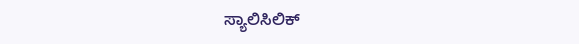ಸ್ಯಾಲಿಸಿಲಿಕ್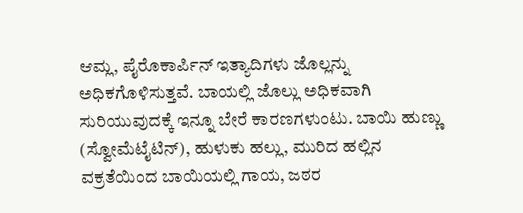ಆಮ್ಲ, ಪೈರೊಕಾರ್ಪಿನ್ ಇತ್ಯಾದಿಗಳು ಜೊಲ್ಲನ್ನು ಅಧಿಕಗೊಳಿಸುತ್ತವೆ. ಬಾಯಲ್ಲಿ ಜೊಲ್ಲು ಅಧಿಕವಾಗಿ ಸುರಿಯುವುದಕ್ಕೆ ಇನ್ನೂ ಬೇರೆ ಕಾರಣಗಳುಂಟು. ಬಾಯಿ ಹುಣ್ಣು (ಸ್ವೋಮೆಟೈಟಿನ್), ಹುಳುಕು ಹಲ್ಲು, ಮುರಿದ ಹಲ್ಲಿನ ವಕ್ರತೆಯಿಂದ ಬಾಯಿಯಲ್ಲಿ ಗಾಯ, ಜಠರ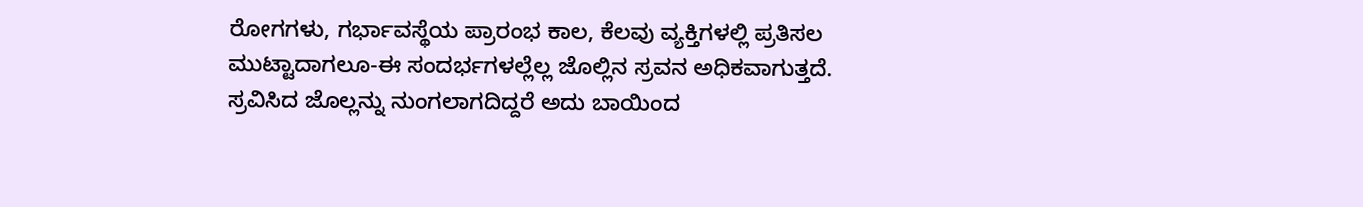ರೋಗಗಳು, ಗರ್ಭಾವಸ್ಥೆಯ ಪ್ರಾರಂಭ ಕಾಲ, ಕೆಲವು ವ್ಯಕ್ತಿಗಳಲ್ಲಿ ಪ್ರತಿಸಲ ಮುಟ್ಟಾದಾಗಲೂ-ಈ ಸಂದರ್ಭಗಳಲ್ಲೆಲ್ಲ ಜೊಲ್ಲಿನ ಸ್ರವನ ಅಧಿಕವಾಗುತ್ತದೆ. ಸ್ರವಿಸಿದ ಜೊಲ್ಲನ್ನು ನುಂಗಲಾಗದಿದ್ದರೆ ಅದು ಬಾಯಿಂದ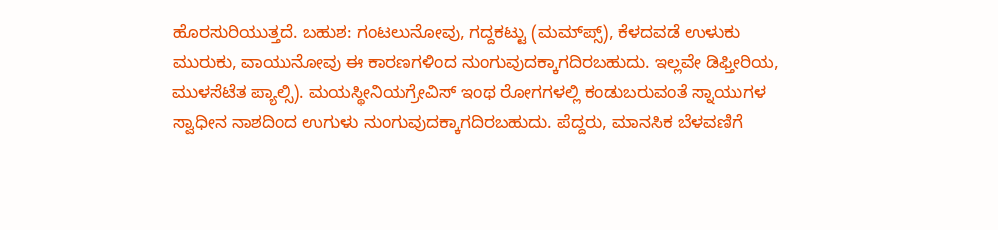ಹೊರಸುರಿಯುತ್ತದೆ. ಬಹುಶ: ಗಂಟಲುನೋವು, ಗದ್ದಕಟ್ಟು (ಮಮ್‍ಪ್ಸ್), ಕೆಳದವಡೆ ಉಳುಕು ಮುರುಕು, ವಾಯುನೋವು ಈ ಕಾರಣಗಳಿಂದ ನುಂಗುವುದಕ್ಕಾಗದಿರಬಹುದು. ಇಲ್ಲವೇ ಡಿಫ್ತೀರಿಯ, ಮುಳಸೆಟೆತ ಪ್ಯಾಲ್ಸಿ). ಮಯಸ್ಥೀನಿಯಗ್ರೇವಿಸ್ ಇಂಥ ರೋಗಗಳಲ್ಲಿ ಕಂಡುಬರುವಂತೆ ಸ್ನಾಯುಗಳ ಸ್ವಾಧೀನ ನಾಶದಿಂದ ಉಗುಳು ನುಂಗುವುದಕ್ಕಾಗದಿರಬಹುದು. ಪೆದ್ದರು, ಮಾನಸಿಕ ಬೆಳವಣಿಗೆ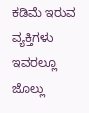ಕಡಿಮೆ ಇರುವ ವ್ಯಕ್ತಿಗಳು ಇವರಲ್ಲೂ ಜೊಲ್ಲು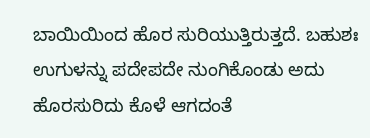ಬಾಯಿಯಿಂದ ಹೊರ ಸುರಿಯುತ್ತಿರುತ್ತದೆ. ಬಹುಶಃ ಉಗುಳನ್ನು ಪದೇಪದೇ ನುಂಗಿಕೊಂಡು ಅದು ಹೊರಸುರಿದು ಕೊಳೆ ಆಗದಂತೆ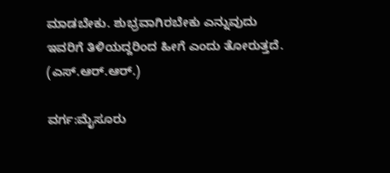ಮಾಡಬೇಕು. ಶುಭ್ರವಾಗಿರಬೇಕು ಎನ್ನುವುದು ಇವರಿಗೆ ತಿಳಿಯದ್ದರಿಂದ ಹೀಗೆ ಎಂದು ತೋರುತ್ತದೆ.
(ಎಸ್.ಆರ್.ಆರ್.)

ವರ್ಗ:ಮೈಸೂರು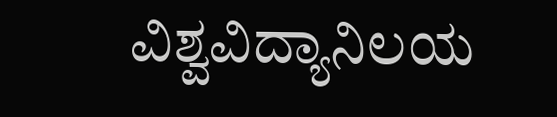ವಿಶ್ವವಿದ್ಯಾನಿಲಯ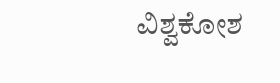ವಿಶ್ವಕೋಶ